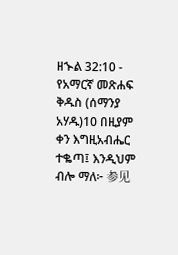ዘኍል 32:10 - የአማርኛ መጽሐፍ ቅዱስ (ሰማንያ አሃዱ)10 በዚያም ቀን እግዚአብሔር ተቈጣ፤ እንዲህም ብሎ ማለ፦ 参见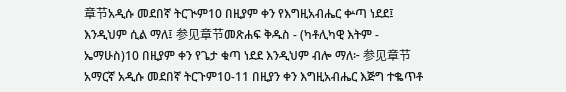章节አዲሱ መደበኛ ትርጒም10 በዚያም ቀን የእግዚአብሔር ቍጣ ነደደ፤ እንዲህም ሲል ማለ፤ 参见章节መጽሐፍ ቅዱስ - (ካቶሊካዊ እትም - ኤማሁስ)10 በዚያም ቀን የጌታ ቁጣ ነደደ እንዲህም ብሎ ማለ፦ 参见章节አማርኛ አዲሱ መደበኛ ትርጉም10-11 በዚያን ቀን እግዚአብሔር እጅግ ተቈጥቶ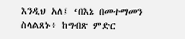እንዲህ አለ፤ ‘በእኔ በመተማመን ስላልጸኑ፥ ከግብጽ ምድር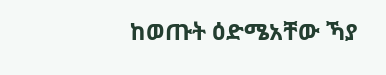ከወጡት ዕድሜአቸው ኻያ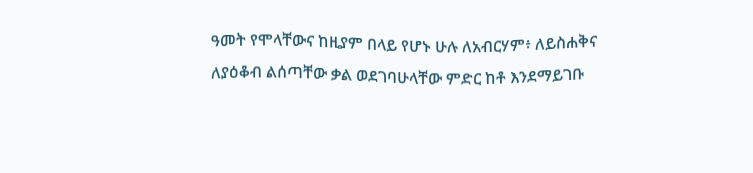ዓመት የሞላቸውና ከዚያም በላይ የሆኑ ሁሉ ለአብርሃም፥ ለይስሐቅና ለያዕቆብ ልሰጣቸው ቃል ወደገባሁላቸው ምድር ከቶ እንደማይገቡ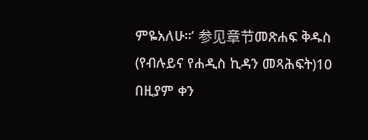ምዬአለሁ።’ 参见章节መጽሐፍ ቅዱስ (የብሉይና የሐዲስ ኪዳን መጻሕፍት)10 በዚያም ቀን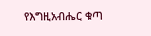የእግዚአብሔር ቁጣ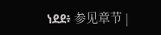ነደደ፥ 参见章节 |